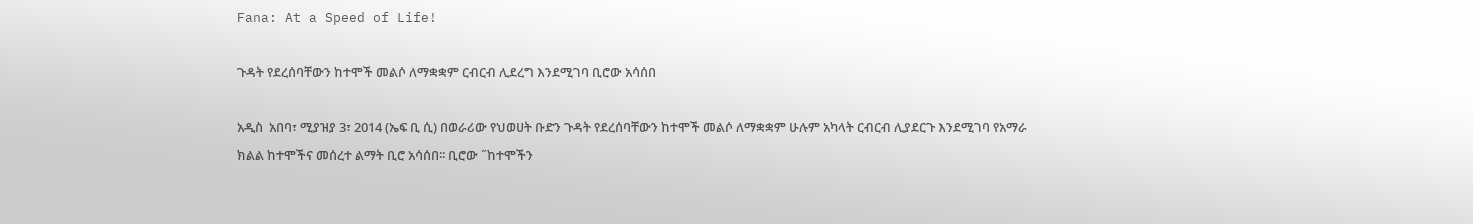Fana: At a Speed of Life!

ጉዳት የደረሰባቸውን ከተሞች መልሶ ለማቋቋም ርብርብ ሊደረግ እንደሚገባ ቢሮው አሳሰበ

አዲስ  አበባ፣ ሚያዝያ 3፣ 2014 (ኤፍ ቢ ሲ) በወራሪው የህወሀት ቡድን ጉዳት የደረሰባቸውን ከተሞች መልሶ ለማቋቋም ሁሉም አካላት ርብርብ ሊያደርጉ እንደሚገባ የአማራ ክልል ከተሞችና መሰረተ ልማት ቢሮ አሳሰበ፡፡ ቢሮው ˝ከተሞችን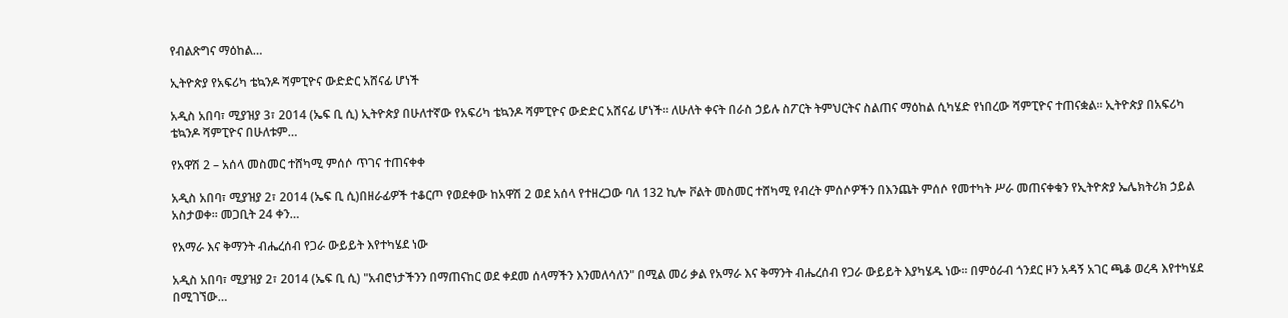የብልጽግና ማዕከል…

ኢትዮጵያ የአፍሪካ ቴኳንዶ ሻምፒዮና ውድድር አሸናፊ ሆነች

አዲስ አበባ፣ ሚያዝያ 3፣ 2014 (ኤፍ ቢ ሲ) ኢትዮጵያ በሁለተኛው የአፍሪካ ቴኳንዶ ሻምፒዮና ውድድር አሸናፊ ሆነች። ለሁለት ቀናት በራስ ኃይሉ ስፖርት ትምህርትና ስልጠና ማዕከል ሲካሄድ የነበረው ሻምፒዮና ተጠናቋል። ኢትዮጵያ በአፍሪካ ቴኳንዶ ሻምፒዮና በሁለቱም…

የአዋሽ 2 – አሰላ መስመር ተሸካሚ ምሰሶ ጥገና ተጠናቀቀ

አዲስ አበባ፣ ሚያዝያ 2፣ 2014 (ኤፍ ቢ ሲ)በዘራፊዎች ተቆርጦ የወደቀው ከአዋሽ 2 ወደ አሰላ የተዘረጋው ባለ 132 ኪሎ ቮልት መስመር ተሸካሚ የብረት ምሰሶዎችን በእንጨት ምሰሶ የመተካት ሥራ መጠናቀቁን የኢትዮጵያ ኤሌክትሪክ ኃይል አስታወቀ። መጋቢት 24 ቀን…

የአማራ እና ቅማንት ብሔረሰብ የጋራ ውይይት እየተካሄደ ነው

አዲስ አበባ፣ ሚያዝያ 2፣ 2014 (ኤፍ ቢ ሲ) "አብሮነታችንን በማጠናከር ወደ ቀደመ ሰላማችን እንመለሳለን" በሚል መሪ ቃል የአማራ እና ቅማንት ብሔረሰብ የጋራ ውይይት እያካሄዱ ነው፡፡ በምዕራብ ጎንደር ዞን አዳኝ አገር ጫቆ ወረዳ እየተካሄደ በሚገኘው…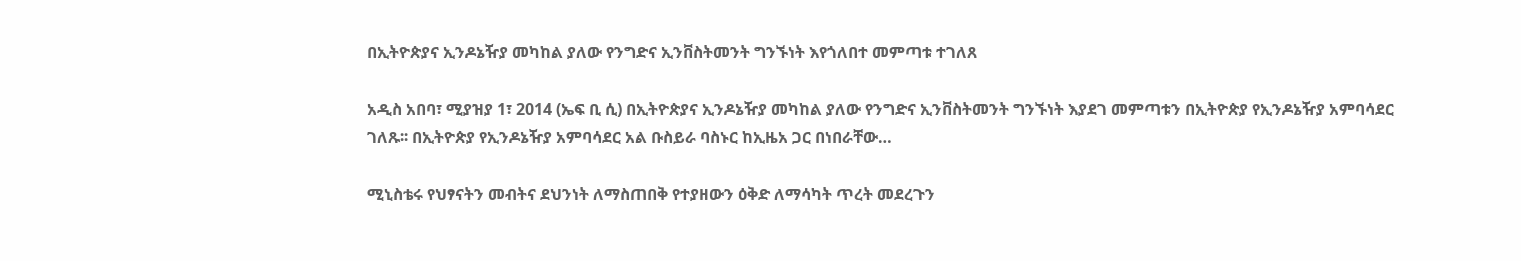በኢትዮጵያና ኢንዶኔዥያ መካከል ያለው የንግድና ኢንቨስትመንት ግንኙነት እየጎለበተ መምጣቱ ተገለጸ

አዲስ አበባ፣ ሚያዝያ 1፣ 2014 (ኤፍ ቢ ሲ) በኢትዮጵያና ኢንዶኔዥያ መካከል ያለው የንግድና ኢንቨስትመንት ግንኙነት እያደገ መምጣቱን በኢትዮጵያ የኢንዶኔዥያ አምባሳደር ገለጹ፡፡ በኢትዮጵያ የኢንዶኔዥያ አምባሳደር አል ቡስይራ ባስኑር ከኢዜአ ጋር በነበራቸው…

ሚኒስቴሩ የህፃናትን መብትና ደህንነት ለማስጠበቅ የተያዘውን ዕቅድ ለማሳካት ጥረት መደረጉን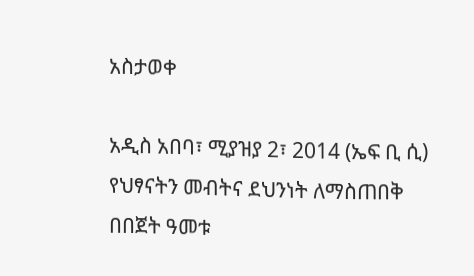አስታወቀ

አዲስ አበባ፣ ሚያዝያ 2፣ 2014 (ኤፍ ቢ ሲ) የህፃናትን መብትና ደህንነት ለማስጠበቅ በበጀት ዓመቱ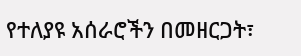የተለያዩ አሰራሮችን በመዘርጋት፣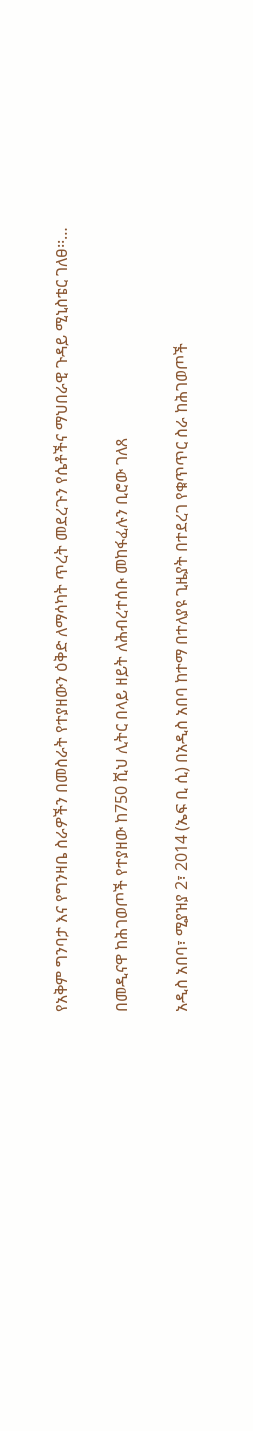የአቅም ግንባታ እና የግንዛቤ ስራዎችን በመስራት የተያዘውን ዕቅድ ለማሳካት ጥረት መደረጉን የሴቶችና ማህበራዊ ጉዳይ ሚኒስቴር ገለፀ፡፡…

በመዲናዋ ከሕገወጦች የተያዘው ከ750 ሺህ ሊትር በላይ ዘይት ለሕብረተሰቡ መከፋፈሉን ቢሮው ገለጸ

አዲስ አበባ፣ ሚያዝያ 2፣ 2014 (ኤፍ ቢ ሲ) በአዲስ አበባ ከተማ በተለያዩ ጊዜያት በተደረገ የቁጥጥር ስራ ከሕገወጦች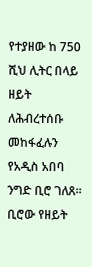የተያዘው ከ 750 ሺህ ሊትር በላይ ዘይት ለሕብረተሰቡ መከፋፈሉን የአዲስ አበባ ንግድ ቢሮ ገለጸ። ቢሮው የዘይት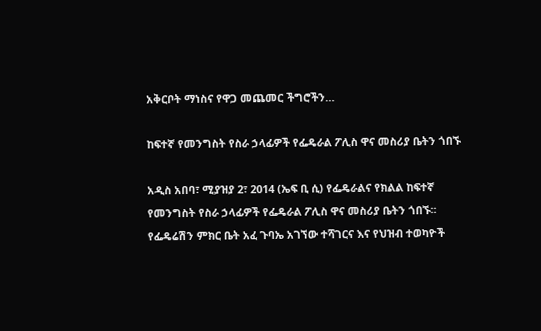አቅርቦት ማነስና የዋጋ መጨመር ችግሮችን…

ከፍተኛ የመንግስት የስራ ኃላፊዎች የፌዴራል ፖሊስ ዋና መስሪያ ቤትን ጎበኙ

አዲስ አበባ፣ ሚያዝያ 2፣ 2014 (ኤፍ ቢ ሲ) የፌዴራልና የክልል ከፍተኛ የመንግስት የስራ ኃላፊዎች የፌዴራል ፖሊስ ዋና መስሪያ ቤትን ጎበኙ፡፡ የፌዴሬሽን ምክር ቤት አፈ ጉባኤ አገኘው ተሻገርና እና የህዝብ ተወካዮች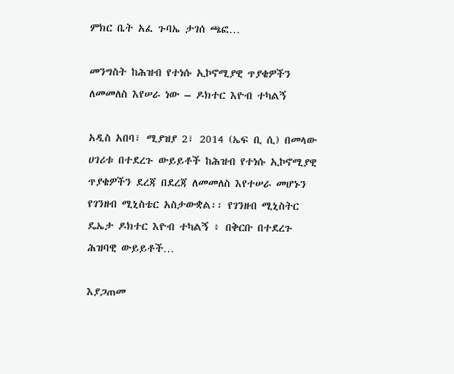ምክር ቤት አፈ ጉባኤ ታገሰ ጫፎ…

መንግስት ከሕዝብ የተነሱ ኢኮኖሚያዊ ጥያቄዎችን ለመመለስ እየሠራ ነው – ዶክተር እዮብ ተካልኝ

አዲስ አበባ፣ ሚያዝያ 2፣ 2014 (ኤፍ ቢ ሲ) በመላው ሀገሪቱ በተደረጉ ውይይቶች ከሕዝብ የተነሱ ኢኮኖሚያዊ ጥያቄዎችን ደረጃ በደረጃ ለመመለስ እየተሠራ መሆኑን የገንዘብ ሚኒስቴር አስታውቋል፡፡ የገንዘብ ሚኒስትር ዴኤታ ዶክተር እዮብ ተካልኝ ፥ በቅርቡ በተደረጉ ሕዝባዊ ውይይቶች…

እያጋጠመ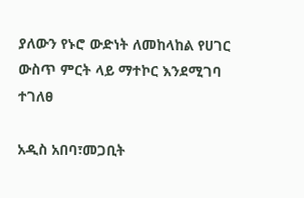ያለውን የኑሮ ውድነት ለመከላከል የሀገር ውስጥ ምርት ላይ ማተኮር እንደሚገባ ተገለፀ

አዲስ አበባ፣መጋቢት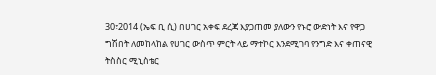30፣2014 (ኤፍ ቢ ሲ) በሀገር አቀፍ ደረጃ እያጋጠመ ያለውን የኑሮ ውድነት እና የዋጋ ግሽበት ለመከላከል የሀገር ውስጥ ምርት ላይ ማተኮር እንደሚገባ የንግድ እና ቀጠናዊ ትስስር ሚኒስቴር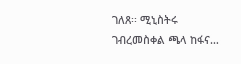ገለጸ፡፡ ሚኒስትሩ ገብረመስቀል ጫላ ከፋና…